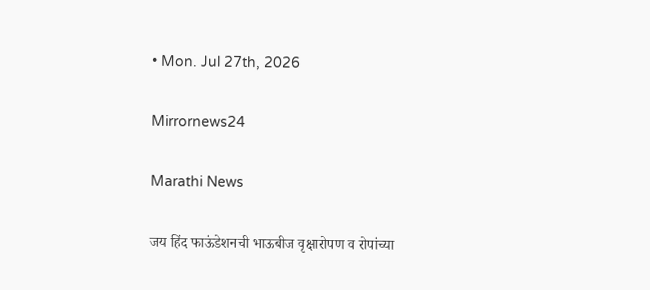• Mon. Jul 27th, 2026

Mirrornews24

Marathi News

जय हिंद फाऊंडेशनची भाऊबीज वृक्षारोपण व रोपांच्या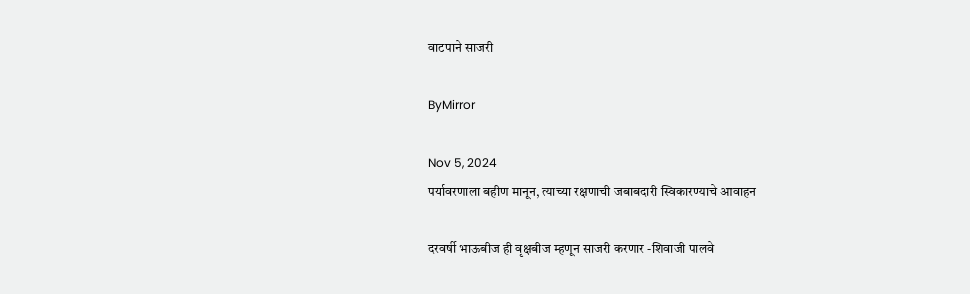वाटपाने साजरी

ByMirror

Nov 5, 2024
पर्यावरणाला बहीण मानून, त्याच्या रक्षणाची जबाबदारी स्विकारण्याचे आवाहन

दरवर्षी भाऊबीज ही वृक्षबीज म्हणून साजरी करणार -शिवाजी पालवे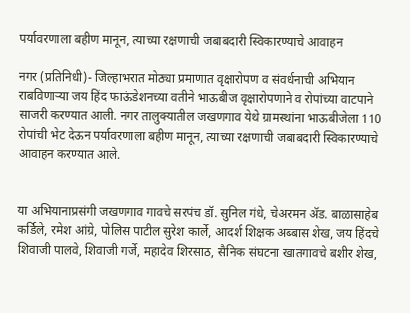पर्यावरणाला बहीण मानून, त्याच्या रक्षणाची जबाबदारी स्विकारण्याचे आवाहन

नगर (प्रतिनिधी)- जिल्हाभरात मोठ्या प्रमाणात वृक्षारोपण व संवर्धनाची अभियान राबविणाऱ्या जय हिंद फाऊंडेशनच्या वतीने भाऊबीज वृक्षारोपणाने व रोपांच्या वाटपाने साजरी करण्यात आली. नगर तालुक्यातील जखणगाव येथे ग्रामस्थांना भाऊबीजेला 110 रोपांची भेट देऊन पर्यावरणाला बहीण मानून, त्याच्या रक्षणाची जबाबदारी स्विकारण्याचे आवाहन करण्यात आले.


या अभियानाप्रसंगी जखणगाव गावचे सरपंच डॉ. सुनिल गंधे, चेअरमन ॲड. बाळासाहेब कर्डिले, रमेश आंग्रे, पोलिस पाटील सुरेश कार्ले, आदर्श शिक्षक अब्बास शेख, जय हिंदचे शिवाजी पालवे, शिवाजी गर्जे, महादेव शिरसाठ, सैनिक संघटना खातगावचे बशीर शेख,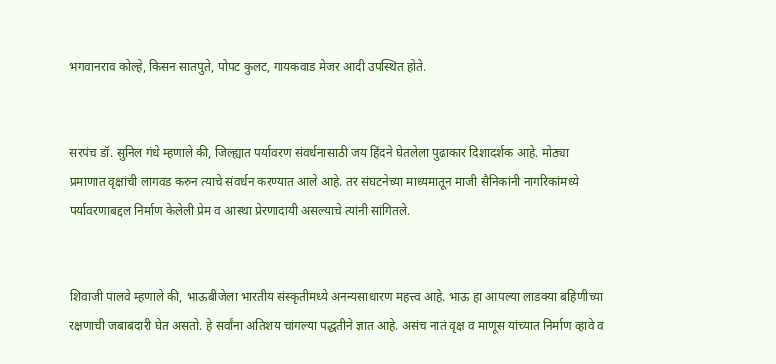भगवानराव कोल्हे, किसन सातपुते, पोपट कुलट, गायकवाड मेजर आदी उपस्थित होते.


सरपंच डॉ. सुनिल गंधे म्हणाले की, जिल्ह्यात पर्यावरण संवर्धनासाठी जय हिंदने घेतलेला पुढाकार दिशादर्शक आहे. मोठ्या प्रमाणात वृक्षांची लागवड करुन त्याचे संवर्धन करण्यात आले आहे. तर संघटनेच्या माध्यमातून माजी सैनिकांनी नागरिकांमध्ये पर्यावरणाबद्दल निर्माण केलेली प्रेम व आस्था प्रेरणादायी असल्याचे त्यांनी सांगितले.


शिवाजी पालवे म्हणाले की, भाऊबीजेला भारतीय संस्कृतीमध्ये अनन्यसाधारण महत्त्व आहे. भाऊ हा आपल्या लाडक्या बहिणीच्या रक्षणाची जबाबदारी घेत असतो. हे सर्वांना अतिशय चांगल्या पद्धतीने ज्ञात आहे. असंच नातं वृक्ष व माणूस यांच्यात निर्माण व्हावे व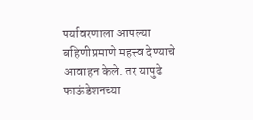पर्यावरणाला आपल्या बहिणीप्रमाणे महत्त्व देण्याचे आवाहन केले. तर यापुढे फाऊंडेशनच्या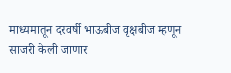माध्यमातून दरवर्षी भाऊबीज वृक्षबीज म्हणून साजरी केली जाणार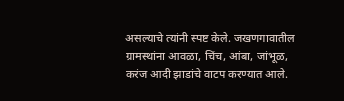असल्याचे त्यांनी स्पष्ट केले. जखणगावातील ग्रामस्थांना आवळा, चिंच, आंबा, जांभूळ, करंज आदी झाडांचे वाटप करण्यात आले.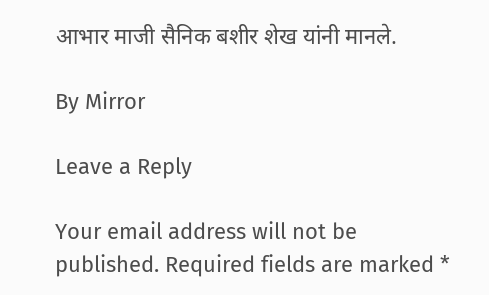आभार माजी सैनिक बशीर शेख यांनी मानले.

By Mirror

Leave a Reply

Your email address will not be published. Required fields are marked *